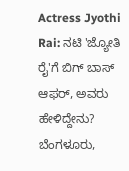Actress Jyothi Rai: ನಟಿ 'ಜ್ಯೋತಿ ರೈ'ಗೆ ಬಿಗ್ ಬಾಸ್ ಆಫರ್, ಅವರು ಹೇಳಿದ್ದೇನು?
ಬೆಂಗಳೂರು,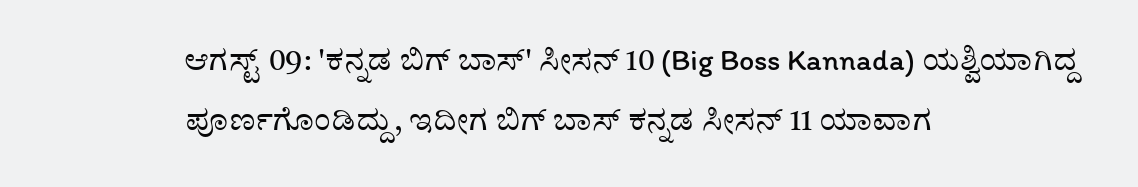ಆಗಸ್ಟ್ 09: 'ಕನ್ನಡ ಬಿಗ್ ಬಾಸ್' ಸೀಸನ್ 10 (Big Boss Kannada) ಯಶ್ವಿಯಾಗಿದ್ದ ಪೂರ್ಣಗೊಂಡಿದ್ದು, ಇದೀಗ ಬಿಗ್ ಬಾಸ್ ಕನ್ನಡ ಸೀಸನ್ 11 ಯಾವಾಗ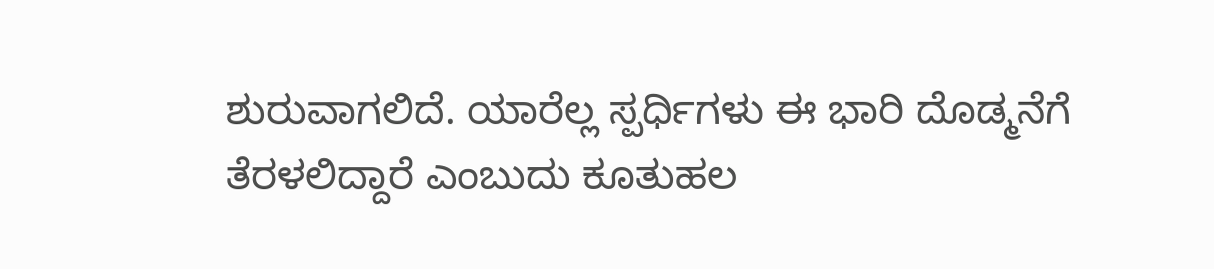ಶುರುವಾಗಲಿದೆ. ಯಾರೆಲ್ಲ ಸ್ಪರ್ಧಿಗಳು ಈ ಭಾರಿ ದೊಡ್ಮನೆಗೆ ತೆರಳಲಿದ್ದಾರೆ ಎಂಬುದು ಕೂತುಹಲ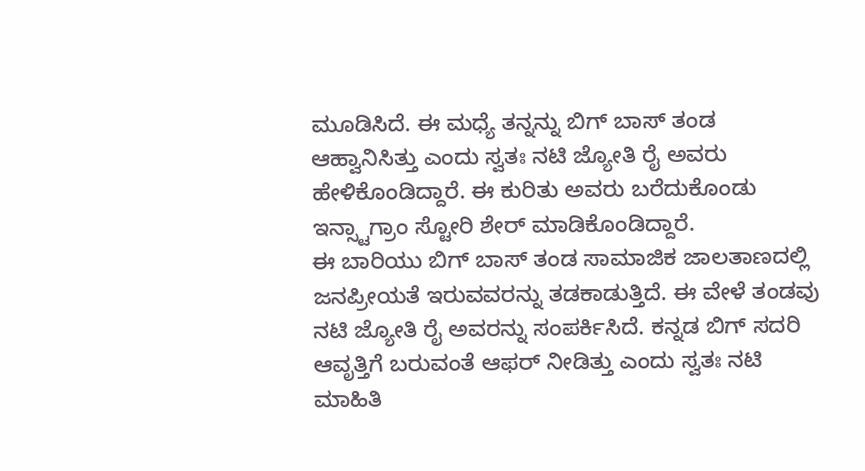ಮೂಡಿಸಿದೆ. ಈ ಮಧ್ಯೆ ತನ್ನನ್ನು ಬಿಗ್ ಬಾಸ್ ತಂಡ ಆಹ್ವಾನಿಸಿತ್ತು ಎಂದು ಸ್ವತಃ ನಟಿ ಜ್ಯೋತಿ ರೈ ಅವರು ಹೇಳಿಕೊಂಡಿದ್ದಾರೆ. ಈ ಕುರಿತು ಅವರು ಬರೆದುಕೊಂಡು ಇನ್ಸ್ಟಾಗ್ರಾಂ ಸ್ಟೋರಿ ಶೇರ್ ಮಾಡಿಕೊಂಡಿದ್ದಾರೆ.
ಈ ಬಾರಿಯು ಬಿಗ್ ಬಾಸ್ ತಂಡ ಸಾಮಾಜಿಕ ಜಾಲತಾಣದಲ್ಲಿ ಜನಪ್ರೀಯತೆ ಇರುವವರನ್ನು ತಡಕಾಡುತ್ತಿದೆ. ಈ ವೇಳೆ ತಂಡವು ನಟಿ ಜ್ಯೋತಿ ರೈ ಅವರನ್ನು ಸಂಪರ್ಕಿಸಿದೆ. ಕನ್ನಡ ಬಿಗ್ ಸದರಿ ಆವೃತ್ತಿಗೆ ಬರುವಂತೆ ಆಫರ್ ನೀಡಿತ್ತು ಎಂದು ಸ್ವತಃ ನಟಿ ಮಾಹಿತಿ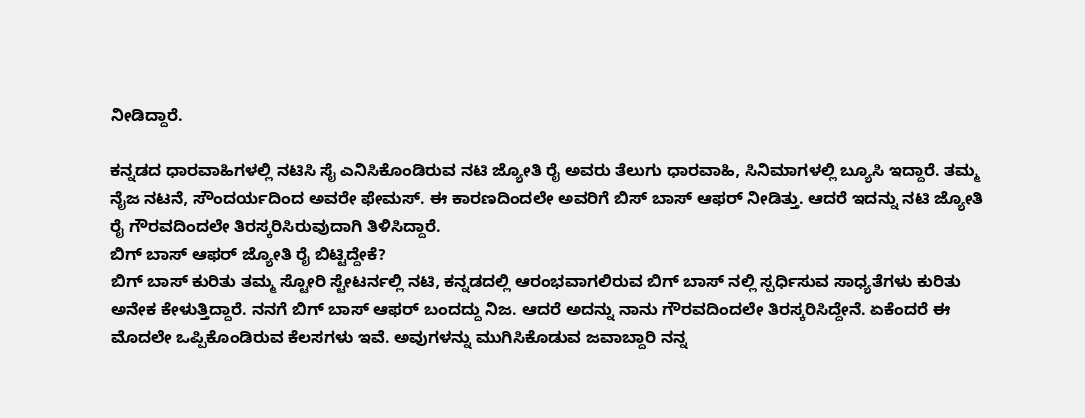ನೀಡಿದ್ದಾರೆ.

ಕನ್ನಡದ ಧಾರವಾಹಿಗಳಲ್ಲಿ ನಟಿಸಿ ಸೈ ಎನಿಸಿಕೊಂಡಿರುವ ನಟಿ ಜ್ಯೋತಿ ರೈ ಅವರು ತೆಲುಗು ಧಾರವಾಹಿ, ಸಿನಿಮಾಗಳಲ್ಲಿ ಬ್ಯೂಸಿ ಇದ್ದಾರೆ. ತಮ್ಮ ನೈಜ ನಟನೆ, ಸೌಂದರ್ಯದಿಂದ ಅವರೇ ಫೇಮಸ್. ಈ ಕಾರಣದಿಂದಲೇ ಅವರಿಗೆ ಬಿಸ್ ಬಾಸ್ ಆಫರ್ ನೀಡಿತ್ತು. ಆದರೆ ಇದನ್ನು ನಟಿ ಜ್ಯೋತಿ ರೈ ಗೌರವದಿಂದಲೇ ತಿರಸ್ಕರಿಸಿರುವುದಾಗಿ ತಿಳಿಸಿದ್ದಾರೆ.
ಬಿಗ್ ಬಾಸ್ ಆಫರ್ ಜ್ಯೋತಿ ರೈ ಬಿಟ್ಟಿದ್ದೇಕೆ?
ಬಿಗ್ ಬಾಸ್ ಕುರಿತು ತಮ್ಮ ಸ್ಟೋರಿ ಸ್ಟೇಟರ್ನಲ್ಲಿ ನಟಿ, ಕನ್ನಡದಲ್ಲಿ ಆರಂಭವಾಗಲಿರುವ ಬಿಗ್ ಬಾಸ್ ನಲ್ಲಿ ಸ್ಪರ್ಧಿಸುವ ಸಾಧ್ಯತೆಗಳು ಕುರಿತು ಅನೇಕ ಕೇಳುತ್ತಿದ್ದಾರೆ. ನನಗೆ ಬಿಗ್ ಬಾಸ್ ಆಫರ್ ಬಂದದ್ದು ನಿಜ. ಆದರೆ ಅದನ್ನು ನಾನು ಗೌರವದಿಂದಲೇ ತಿರಸ್ಕರಿಸಿದ್ದೇನೆ. ಏಕೆಂದರೆ ಈ ಮೊದಲೇ ಒಪ್ಪಿಕೊಂಡಿರುವ ಕೆಲಸಗಳು ಇವೆ. ಅವುಗಳನ್ನು ಮುಗಿಸಿಕೊಡುವ ಜವಾಬ್ದಾರಿ ನನ್ನ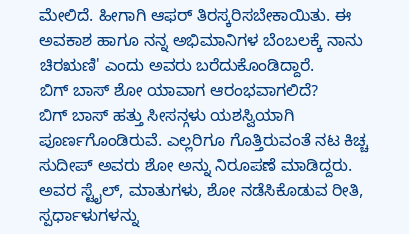ಮೇಲಿದೆ. ಹೀಗಾಗಿ ಆಫರ್ ತಿರಸ್ಕರಿಸಬೇಕಾಯಿತು. ಈ ಅವಕಾಶ ಹಾಗೂ ನನ್ನ ಅಭಿಮಾನಿಗಳ ಬೆಂಬಲಕ್ಕೆ ನಾನು ಚಿರಋಣಿ' ಎಂದು ಅವರು ಬರೆದುಕೊಂಡಿದ್ದಾರೆ.
ಬಿಗ್ ಬಾಸ್ ಶೋ ಯಾವಾಗ ಆರಂಭವಾಗಲಿದೆ?
ಬಿಗ್ ಬಾಸ್ ಹತ್ತು ಸೀಸನ್ಗಳು ಯಶಸ್ವಿಯಾಗಿ ಪೂರ್ಣಗೊಂಡಿರುವೆ. ಎಲ್ಲರಿಗೂ ಗೊತ್ತಿರುವಂತೆ ನಟ ಕಿಚ್ಚ ಸುದೀಪ್ ಅವರು ಶೋ ಅನ್ನು ನಿರೂಪಣೆ ಮಾಡಿದ್ದರು. ಅವರ ಸ್ಟೈಲ್, ಮಾತುಗಳು, ಶೋ ನಡೆಸಿಕೊಡುವ ರೀತಿ, ಸ್ಪರ್ಧಾಳುಗಳನ್ನು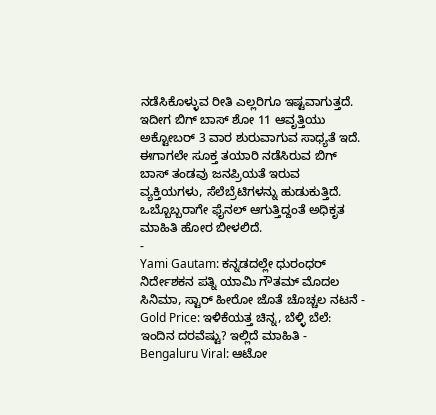ನಡೆಸಿಕೊಳ್ಳುವ ರೀತಿ ಎಲ್ಲರಿಗೂ ಇಷ್ಟವಾಗುತ್ತದೆ. ಇದೀಗ ಬಿಗ್ ಬಾಸ್ ಶೋ 11 ಆವೃತ್ತಿಯು ಅಕ್ಟೋಬರ್ 3 ವಾರ ಶುರುವಾಗುವ ಸಾಧ್ಯತೆ ಇದೆ.
ಈಗಾಗಲೇ ಸೂಕ್ತ ತಯಾರಿ ನಡೆಸಿರುವ ಬಿಗ್ ಬಾಸ್ ತಂಡವು ಜನಪ್ರಿಯತೆ ಇರುವ ವ್ಯಕ್ತಿಯಗಳು, ಸೆಲೆಬ್ರೆಟಿಗಳನ್ನು ಹುಡುಕುತ್ತಿದೆ. ಒಬ್ಬೊಬ್ಬರಾಗೇ ಫೈನಲ್ ಆಗುತ್ತಿದ್ದಂತೆ ಅಧಿಕೃತ ಮಾಹಿತಿ ಹೋರ ಬೀಳಲಿದೆ.
-
Yami Gautam: ಕನ್ನಡದಲ್ಲೇ ಧುರಂಧರ್ ನಿರ್ದೇಶಕನ ಪತ್ನಿ ಯಾಮಿ ಗೌತಮ್ ಮೊದಲ ಸಿನಿಮಾ, ಸ್ಟಾರ್ ಹೀರೋ ಜೊತೆ ಚೊಚ್ಚಲ ನಟನೆ -
Gold Price: ಇಳಿಕೆಯತ್ತ ಚಿನ್ನ, ಬೆಳ್ಳಿ ಬೆಲೆ: ಇಂದಿನ ದರವೆಷ್ಟು? ಇಲ್ಲಿದೆ ಮಾಹಿತಿ -
Bengaluru Viral: ಆಟೋ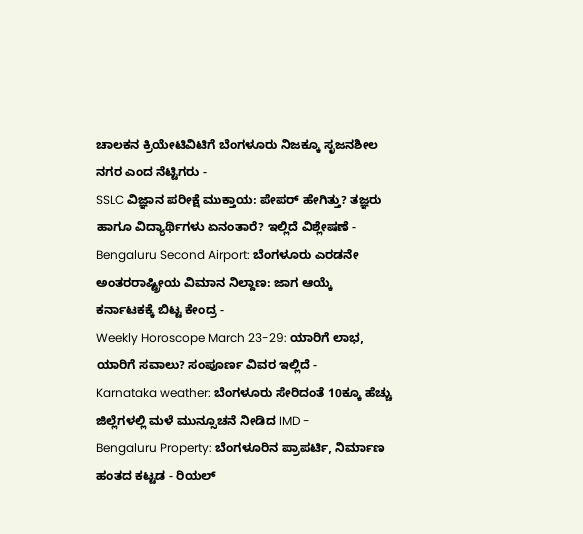ಚಾಲಕನ ಕ್ರಿಯೇಟಿವಿಟಿಗೆ ಬೆಂಗಳೂರು ನಿಜಕ್ಕೂ ಸೃಜನಶೀಲ ನಗರ ಎಂದ ನೆಟ್ಟಿಗರು -
SSLC ವಿಜ್ಞಾನ ಪರೀಕ್ಷೆ ಮುಕ್ತಾಯ: ಪೇಪರ್ ಹೇಗಿತ್ತು? ತಜ್ಞರು ಹಾಗೂ ವಿದ್ಯಾರ್ಥಿಗಳು ಏನಂತಾರೆ? ಇಲ್ಲಿದೆ ವಿಶ್ಲೇಷಣೆ -
Bengaluru Second Airport: ಬೆಂಗಳೂರು ಎರಡನೇ ಅಂತರರಾಷ್ಟ್ರೀಯ ವಿಮಾನ ನಿಲ್ದಾಣ: ಜಾಗ ಆಯ್ಕೆ ಕರ್ನಾಟಕಕ್ಕೆ ಬಿಟ್ಟ ಕೇಂದ್ರ -
Weekly Horoscope March 23-29: ಯಾರಿಗೆ ಲಾಭ, ಯಾರಿಗೆ ಸವಾಲು? ಸಂಪೂರ್ಣ ವಿವರ ಇಲ್ಲಿದೆ -
Karnataka weather: ಬೆಂಗಳೂರು ಸೇರಿದಂತೆ 10ಕ್ಕೂ ಹೆಚ್ಚು ಜಿಲ್ಲೆಗಳಲ್ಲಿ ಮಳೆ ಮುನ್ಸೂಚನೆ ನೀಡಿದ IMD -
Bengaluru Property: ಬೆಂಗಳೂರಿನ ಪ್ರಾಪರ್ಟಿ, ನಿರ್ಮಾಣ ಹಂತದ ಕಟ್ಟಡ - ರಿಯಲ್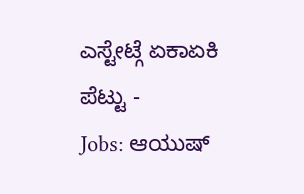ಎಸ್ಟೇಟ್ಗೆ ಏಕಾಏಕಿ ಪೆಟ್ಟು -
Jobs: ಆಯುಷ್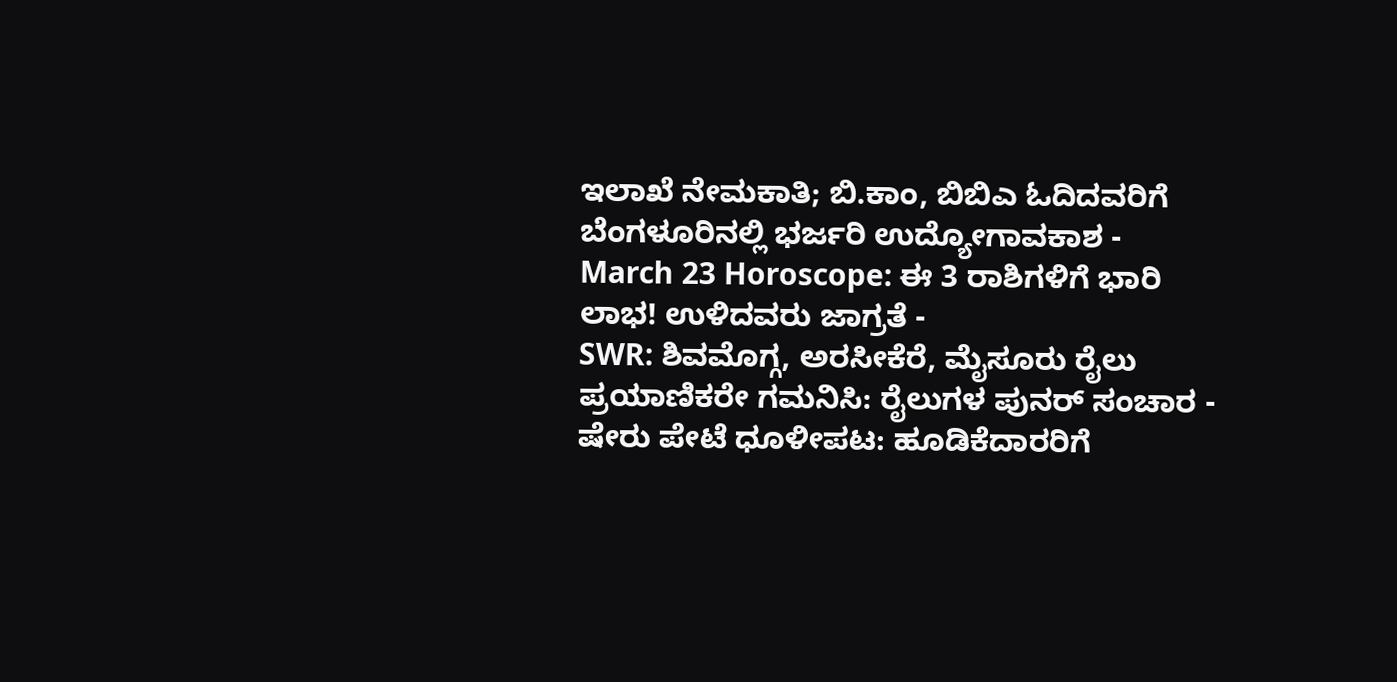ಇಲಾಖೆ ನೇಮಕಾತಿ; ಬಿ.ಕಾಂ, ಬಿಬಿಎ ಓದಿದವರಿಗೆ ಬೆಂಗಳೂರಿನಲ್ಲಿ ಭರ್ಜರಿ ಉದ್ಯೋಗಾವಕಾಶ -
March 23 Horoscope: ಈ 3 ರಾಶಿಗಳಿಗೆ ಭಾರಿ ಲಾಭ! ಉಳಿದವರು ಜಾಗ್ರತೆ -
SWR: ಶಿವಮೊಗ್ಗ, ಅರಸೀಕೆರೆ, ಮೈಸೂರು ರೈಲು ಪ್ರಯಾಣಿಕರೇ ಗಮನಿಸಿ: ರೈಲುಗಳ ಪುನರ್ ಸಂಚಾರ -
ಷೇರು ಪೇಟೆ ಧೂಳೀಪಟ: ಹೂಡಿಕೆದಾರರಿಗೆ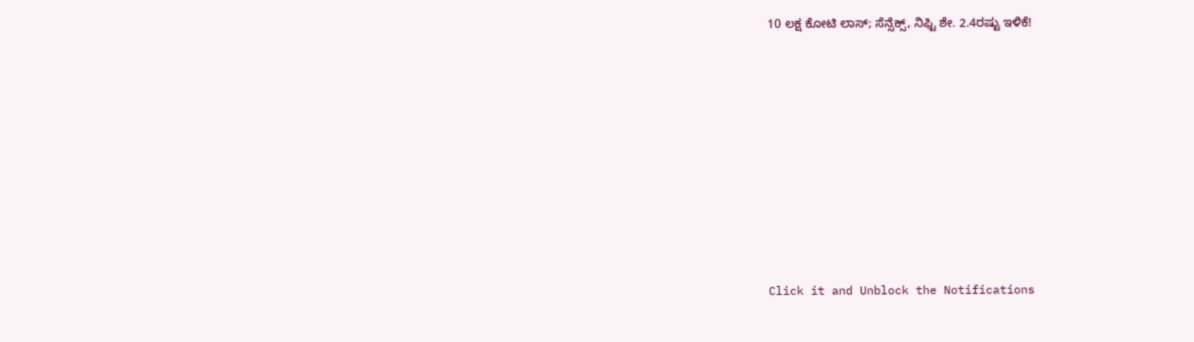10 ಲಕ್ಷ ಕೋಟಿ ಲಾಸ್; ಸೆನ್ಸೆಕ್ಸ್, ನಿಫ್ಟಿ ಶೇ. 2.4ರಷ್ಟು ಇಳಿಕೆ!












Click it and Unblock the Notifications